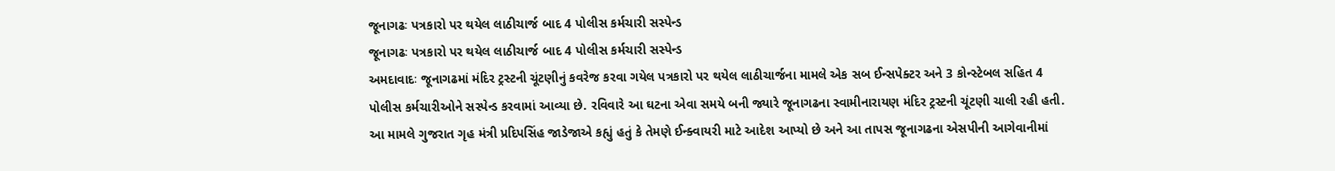જૂનાગઢઃ પત્રકારો પર થયેલ લાઠીચાર્જ બાદ 4 પોલીસ કર્મચારી સસ્પેન્ડ
જૂનાગઢઃ પત્રકારો પર થયેલ લાઠીચાર્જ બાદ 4 પોલીસ કર્મચારી સસ્પેન્ડ
અમદાવાદઃ જૂનાગઢમાં મંદિર ટ્રસ્ટની ચૂંટણીનું કવરેજ કરવા ગયેલ પત્રકારો પર થયેલ લાઠીચાર્જના મામલે એક સબ ઈન્સપેક્ટર અને 3 કોન્સ્ટેબલ સહિત 4 પોલીસ કર્મચારીઓને સસ્પેન્ડ કરવામાં આવ્યા છે. રવિવારે આ ઘટના એવા સમયે બની જ્યારે જૂનાગઢના સ્વામીનારાયણ મંદિર ટ્રસ્ટની ચૂંટણી ચાલી રહી હતી. આ મામલે ગુજરાત ગૃહ મંત્રી પ્રદિપસિંહ જાડેજાએ કહ્યું હતું કે તેમણે ઈન્ક્વાયરી માટે આદેશ આપ્યો છે અને આ તાપસ જૂનાગઢના એસપીની આગેવાનીમાં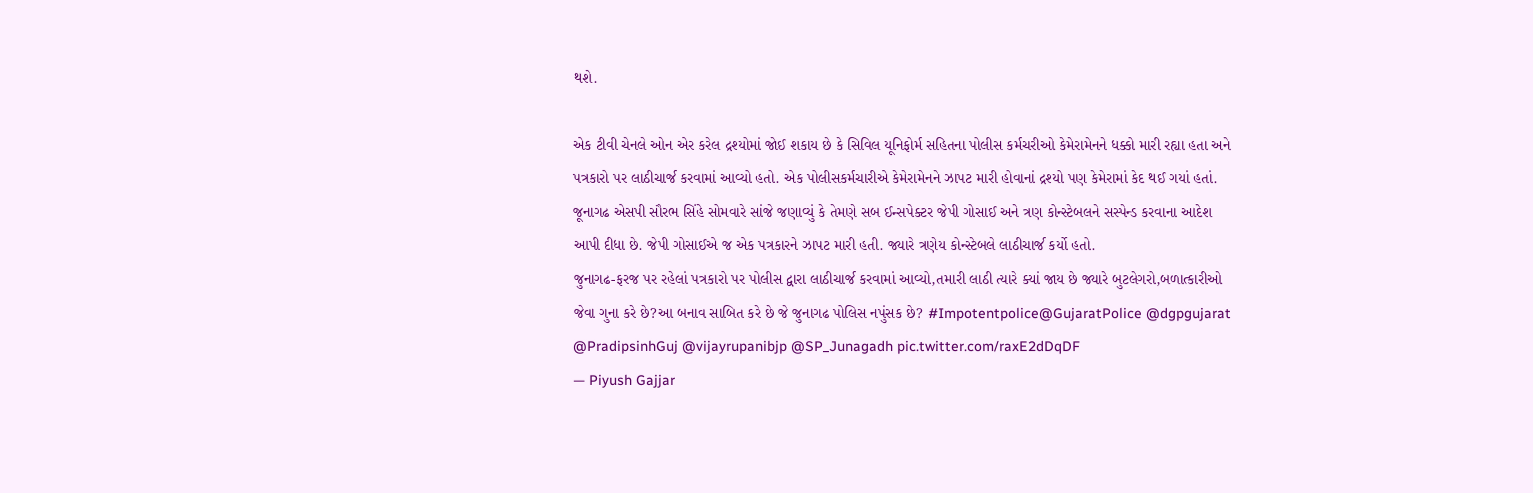થશે.

એક ટીવી ચેનલે ઓન એર કરેલ દ્રશ્યોમાં જોઈ શકાય છે કે સિવિલ યૂનિફોર્મ સહિતના પોલીસ કર્મચરીઓ કેમેરામેનને ધક્કો મારી રહ્યા હતા અને પત્રકારો પર લાઠીચાર્જ કરવામાં આવ્યો હતો. એક પોલીસકર્મચારીએ કેમેરામેનને ઝાપટ મારી હોવાનાં દ્રશ્યો પણ કેમેરામાં કેદ થઈ ગયાં હતાં. જૂનાગઢ એસપી સૌરભ સિંહે સોમવારે સાંજે જણાવ્યું કે તેમણે સબ ઈન્સપેક્ટર જેપી ગોસાઈ અને ત્રણ કોન્સ્ટેબલને સસ્પેન્ડ કરવાના આદેશ આપી દીધા છે. જેપી ગોસાઈએ જ એક પત્રકારને ઝાપટ મારી હતી. જ્યારે ત્રણેય કોન્સ્ટેબલે લાઠીચાર્જ કર્યો હતો.
જુનાગઢ-ફરજ પર રહેલાં પત્રકારો પર પોલીસ દ્વારા લાઠીચાર્જ કરવામાં આવ્યો,તમારી લાઠી ત્યારે ક્યાં જાય છે જ્યારે બુટલેગરો,બળાત્કારીઓ જેવા ગુના કરે છે?આ બનાવ સાબિત કરે છે જે જુનાગઢ પોલિસ નપુંસક છે? #Impotentpolice@GujaratPolice @dgpgujarat @PradipsinhGuj @vijayrupanibjp @SP_Junagadh pic.twitter.com/raxE2dDqDF
— Piyush Gajjar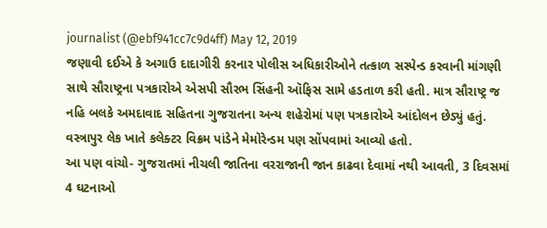journalist (@ebf941cc7c9d4ff) May 12, 2019
જણાવી દઈએ કે અગાઉ દાદાગીરી કરનાર પોલીસ અધિકારીઓને તત્કાળ સસ્પેન્ડ કરવાની માંગણી સાથે સૌરાષ્ટ્રના પત્રકારોએ એસપી સૌરભ સિંહની ઑફિસ સામે હડતાળ કરી હતી. માત્ર સૌરાષ્ટ્ર જ નહિ બલકે અમદાવાદ સહિતના ગુજરાતના અન્ય શહેરોમાં પણ પત્રકારોએ આંદોલન છેડ્યું હતું. વસ્ત્રાપુર લેક ખાતે કલેક્ટર વિક્રમ પાંડેને મેમોરેન્ડમ પણ સોંપવામાં આવ્યો હતો.
આ પણ વાંચો- ગુજરાતમાં નીચલી જાતિના વરરાજાની જાન કાઢવા દેવામાં નથી આવતી, 3 દિવસમાં 4 ઘટનાઓ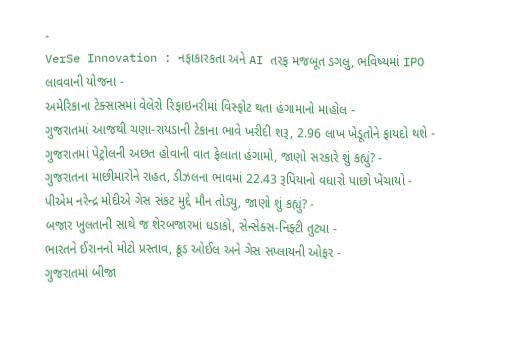-
VerSe Innovation : નફાકારકતા અને AI તરફ મજબૂત ડગલુ, ભવિષ્યમાં IPO લાવવાની યોજના -
અમેરિકાના ટેક્સાસમાં વેલેરો રિફાઇનરીમાં વિસ્ફોટ થતા હંગામાનો માહોલ -
ગુજરાતમાં આજથી ચણા-રાયડાની ટેકાના ભાવે ખરીદી શરૂ, 2.96 લાખ ખેડૂતોને ફાયદો થશે -
ગુજરાતમાં પેટ્રોલની અછત હોવાની વાત ફેલાતા હંગામો, જાણો સરકારે શું કહ્યું? -
ગુજરાતના માછીમારોને રાહત, ડીઝલના ભાવમાં 22.43 રૂપિયાનો વધારો પાછો ખેંચાયો -
પીએમ નરેન્દ્ર મોદીએ ગેસ સંકટ મુદ્દે મૌન તોડ્યુ, જાણો શું કહ્યું? -
બજાર ખુલતાની સાથે જ શેરબજારમાં ધડાકો, સેન્સેક્સ-નિફ્ટી તુટ્યા -
ભારતને ઈરાનનો મોટો પ્રસ્તાવ, ક્રૂડ ઓઈલ અને ગેસ સપ્લાયની ઓફર -
ગુજરાતમાં બીજા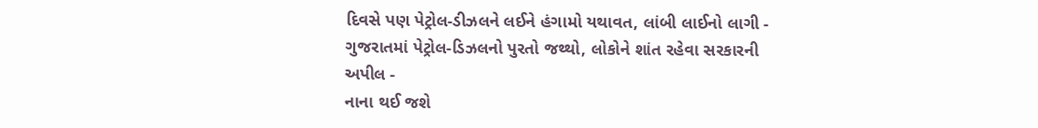દિવસે પણ પેટ્રોલ-ડીઝલને લઈને હંગામો યથાવત, લાંબી લાઈનો લાગી -
ગુજરાતમાં પેટ્રોલ-ડિઝલનો પુરતો જથ્થો, લોકોને શાંત રહેવા સરકારની અપીલ -
નાના થઈ જશે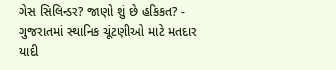ગેસ સિલિન્ડર? જાણો શું છે હકિકત? -
ગુજરાતમાં સ્થાનિક ચૂંટણીઓ માટે મતદાર યાદી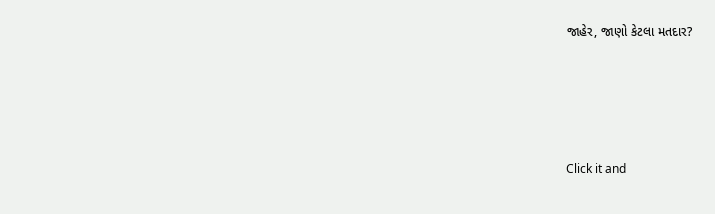જાહેર, જાણો કેટલા મતદાર?






Click it and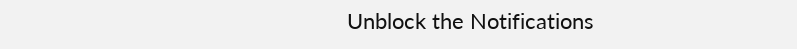Unblock the Notifications